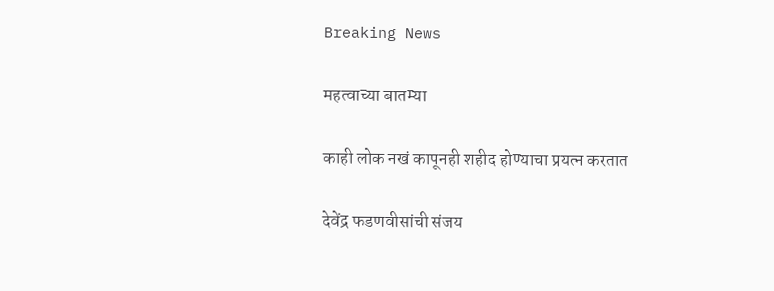Breaking News

महत्वाच्या बातम्या

काही लोक नखं कापूनही शहीद होण्याचा प्रयत्न करतात

देवेंद्र फडणवीसांची संजय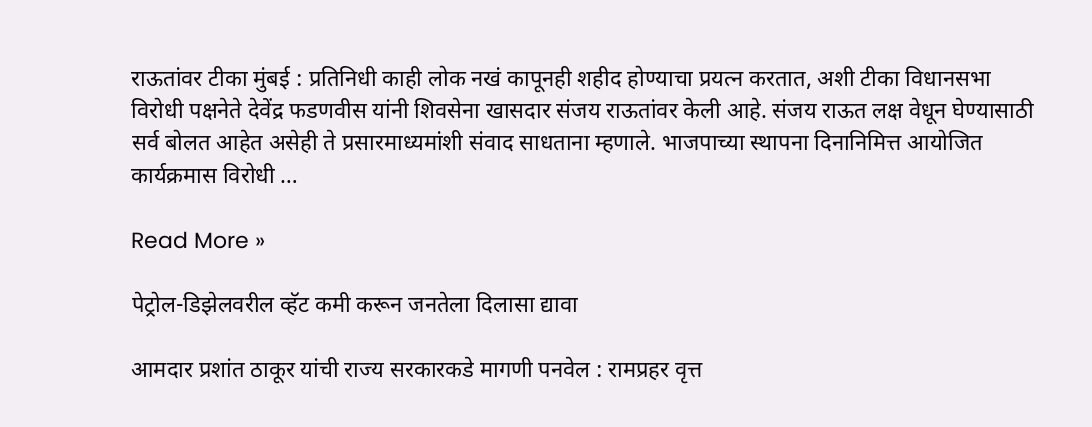राऊतांवर टीका मुंबई : प्रतिनिधी काही लोक नखं कापूनही शहीद होण्याचा प्रयत्न करतात, अशी टीका विधानसभा विरोधी पक्षनेते देवेंद्र फडणवीस यांनी शिवसेना खासदार संजय राऊतांवर केली आहे. संजय राऊत लक्ष वेधून घेण्यासाठी सर्व बोलत आहेत असेही ते प्रसारमाध्यमांशी संवाद साधताना म्हणाले. भाजपाच्या स्थापना दिनानिमित्त आयोजित कार्यक्रमास विरोधी …

Read More »

पेट्रोल-डिझेलवरील व्हॅट कमी करून जनतेला दिलासा द्यावा

आमदार प्रशांत ठाकूर यांची राज्य सरकारकडे मागणी पनवेल : रामप्रहर वृत्त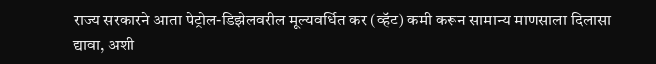राज्य सरकारने आता पेट्रोल-डिझेलवरील मूल्यवर्धित कर (व्हॅट) कमी करून सामान्य माणसाला दिलासा द्यावा, अशी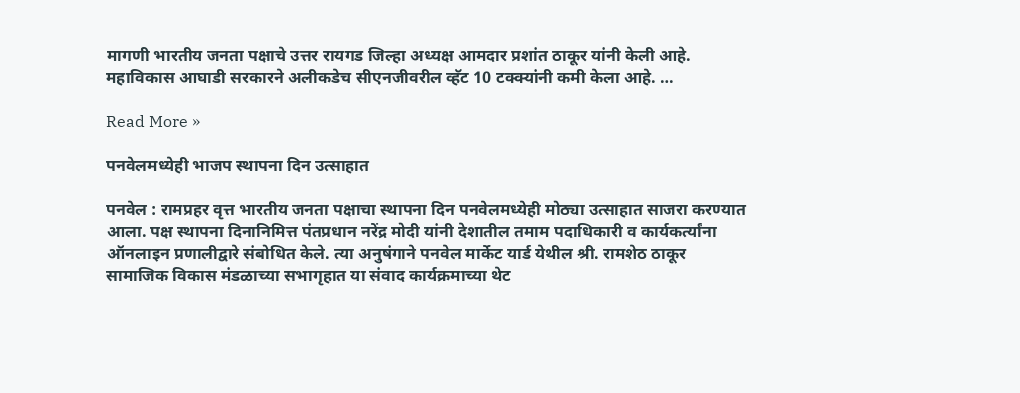मागणी भारतीय जनता पक्षाचे उत्तर रायगड जिल्हा अध्यक्ष आमदार प्रशांत ठाकूर यांनी केली आहे. महाविकास आघाडी सरकारने अलीकडेच सीएनजीवरील व्हॅट 10 टक्क्यांनी कमी केला आहे. …

Read More »

पनवेलमध्येही भाजप स्थापना दिन उत्साहात

पनवेल : रामप्रहर वृत्त भारतीय जनता पक्षाचा स्थापना दिन पनवेलमध्येही मोठ्या उत्साहात साजरा करण्यात आला. पक्ष स्थापना दिनानिमित्त पंतप्रधान नरेंद्र मोदी यांनी देशातील तमाम पदाधिकारी व कार्यकर्त्यांना ऑनलाइन प्रणालीद्वारे संबोधित केले. त्या अनुषंगाने पनवेल मार्केट यार्ड येथील श्री. रामशेठ ठाकूर सामाजिक विकास मंडळाच्या सभागृहात या संवाद कार्यक्रमाच्या थेट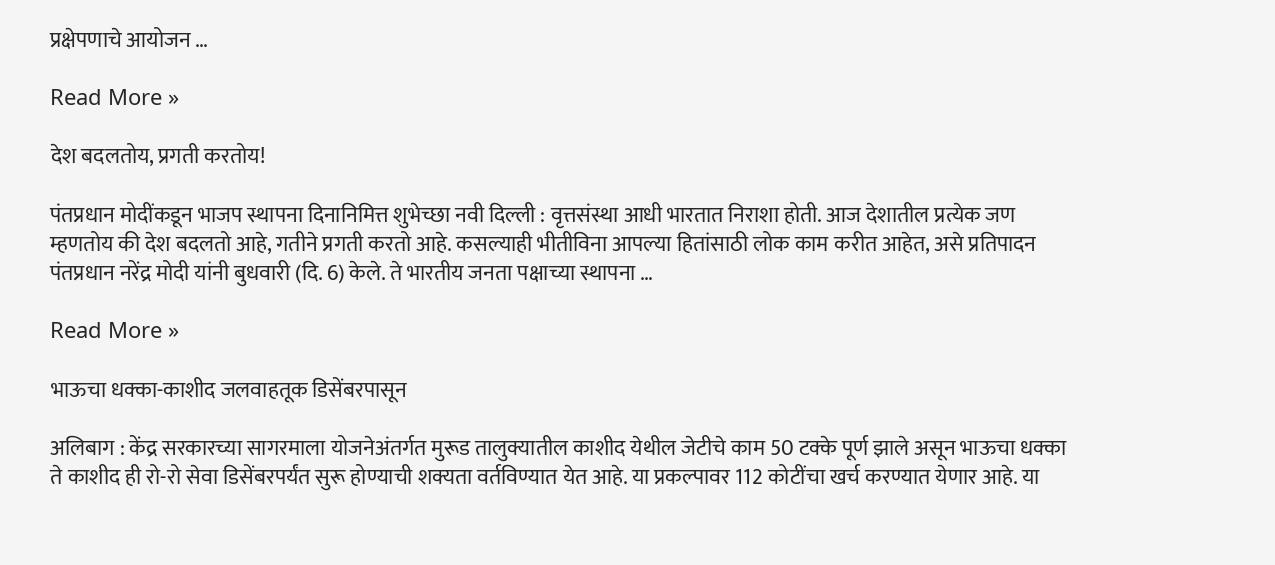प्रक्षेपणाचे आयोजन …

Read More »

देश बदलतोय, प्रगती करतोय!

पंतप्रधान मोदींकडून भाजप स्थापना दिनानिमित्त शुभेच्छा नवी दिल्ली : वृत्तसंस्था आधी भारतात निराशा होती. आज देशातील प्रत्येक जण म्हणतोय की देश बदलतो आहे, गतीने प्रगती करतो आहे. कसल्याही भीतीविना आपल्या हितांसाठी लोक काम करीत आहेत, असे प्रतिपादन पंतप्रधान नरेंद्र मोदी यांनी बुधवारी (दि. 6) केले. ते भारतीय जनता पक्षाच्या स्थापना …

Read More »

भाऊचा धक्का-काशीद जलवाहतूक डिसेंबरपासून

अलिबाग : केंद्र सरकारच्या सागरमाला योजनेअंतर्गत मुरूड तालुक्यातील काशीद येथील जेटीचे काम 50 टक्के पूर्ण झाले असून भाऊचा धक्का ते काशीद ही रो-रो सेवा डिसेंबरपर्यंत सुरू होण्याची शक्यता वर्तविण्यात येत आहे. या प्रकल्पावर 112 कोटींचा खर्च करण्यात येणार आहे. या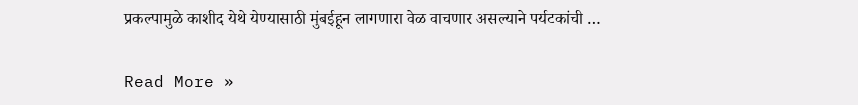प्रकल्पामुळे काशीद येथे येण्यासाठी मुंबईहून लागणारा वेळ वाचणार असल्याने पर्यटकांची …

Read More »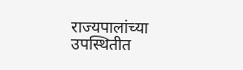राज्यपालांच्या उपस्थितीत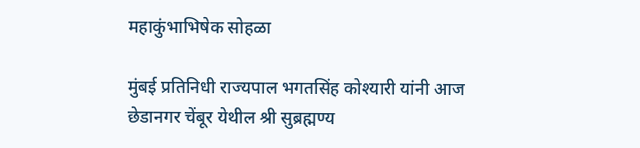महाकुंभाभिषेक सोहळा

मुंबई प्रतिनिधी राज्यपाल भगतसिंह कोश्यारी यांनी आज छेडानगर चेंबूर येथील श्री सुब्रह्मण्य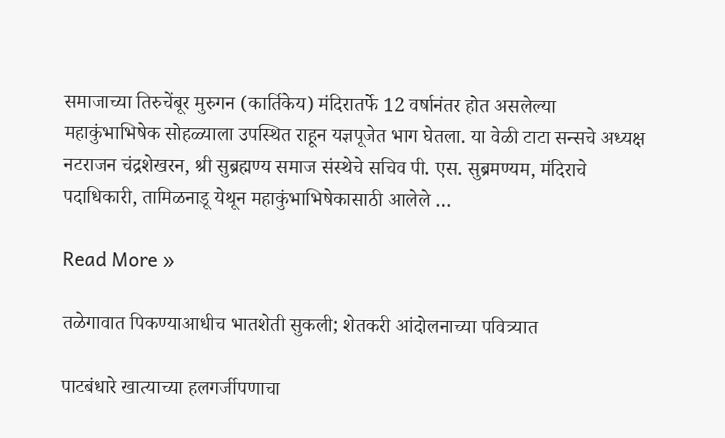समाजाच्या तिरुचेंबूर मुरुगन (कार्तिकेय) मंदिरातर्फे 12 वर्षानंतर होत असलेल्या महाकुंभाभिषेक सोहळ्याला उपस्थित राहून यज्ञपूजेत भाग घेतला. या वेळी टाटा सन्सचे अध्यक्ष नटराजन चंद्रशेखरन, श्री सुब्रह्मण्य समाज संस्थेचे सचिव पी. एस. सुब्रमण्यम, मंदिराचे पदाधिकारी, तामिळनाडू येथून महाकुंभाभिषेकासाठी आलेले …

Read More »

तळेगावात पिकण्याआधीच भातशेती सुकली; शेतकरी आंदोलनाच्या पवित्र्यात

पाटबंधारे खात्याच्या हलगर्जीपणाचा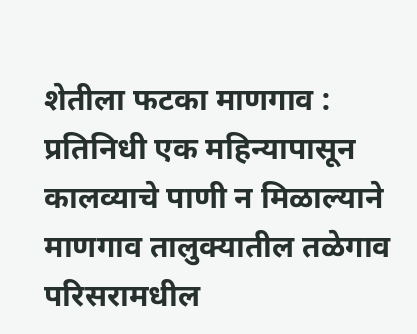शेतीला फटका माणगाव : प्रतिनिधी एक महिन्यापासून कालव्याचे पाणी न मिळाल्याने  माणगाव तालुक्यातील तळेगाव परिसरामधील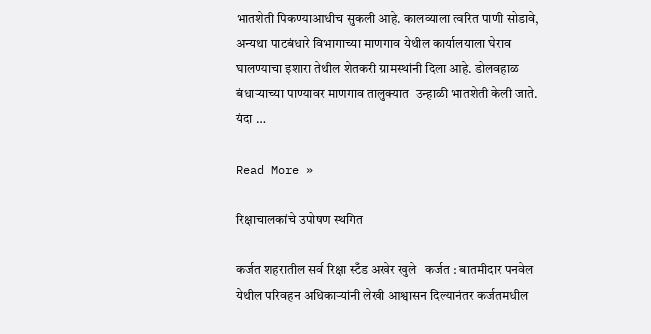भातशेती पिकण्याआधीच सुकली आहे. कालव्याला त्वरित पाणी सोडावे, अन्यथा पाटबंधारे विभागाच्या माणगाव येथील कार्यालयाला घेराव घालण्याचा इशारा तेथील शेतकरी ग्रामस्थांनी दिला आहे. डोलवहाळ बंधार्‍याच्या पाण्यावर माणगाव तालुक्यात  उन्हाळी भातशेती केली जाते. यंदा …

Read More »

रिक्षाचालकांचे उपोषण स्थगित

कर्जत शहरातील सर्व रिक्षा स्टँड अखेर खुले   कर्जत : बातमीदार पनवेल येथील परिवहन अधिकार्‍यांनी लेखी आश्वासन दिल्यानंतर कर्जतमधील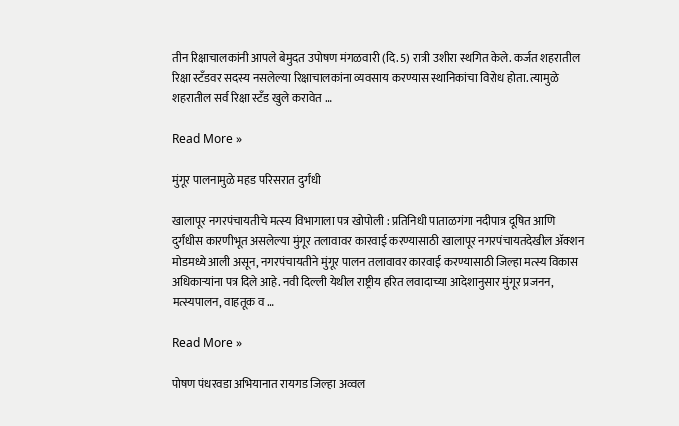तीन रिक्षाचालकांनी आपले बेमुदत उपोषण मंगळवारी (दि. 5) रात्री उशीरा स्थगित केले. कर्जत शहरातील रिक्षा स्टँडवर सदस्य नसलेल्या रिक्षाचालकांना व्यवसाय करण्यास स्थानिकांचा विरोध होता. त्यामुळे शहरातील सर्व रिक्षा स्टँड खुले करावेत …

Read More »

मुंगूर पालनामुळे महड परिसरात दुर्गंधी

खालापूर नगरपंचायतीचे मत्स्य विभागाला पत्र खोपोली : प्रतिनिधी पाताळगंगा नदीपात्र दूषित आणि दुर्गंधीस कारणीभूत असलेल्या मुंगूर तलावावर कारवाई करण्यासाठी खालापूर नगरपंचायतदेखील अ‍ॅक्शन मोडमध्ये आली असून, नगरपंचायतीने मुंगूर पालन तलावावर कारवाई करण्यासाठी जिल्हा मत्स्य विकास अधिकार्‍यांना पत्र दिले आहे. नवी दिल्ली येथील राष्ट्रीय हरित लवादाच्या आदेशानुसार मुंगूर प्रजनन, मत्स्यपालन, वाहतूक व …

Read More »

पोषण पंधरवडा अभियानात रायगड जिल्हा अव्वल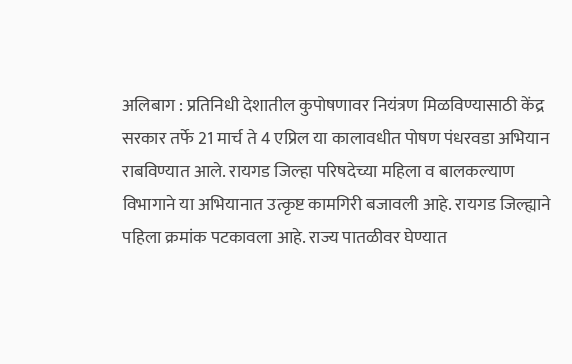अलिबाग : प्रतिनिधी देशातील कुपोषणावर नियंत्रण मिळविण्यासाठी केंद्र सरकार तर्फे 21 मार्च ते 4 एप्रिल या कालावधीत पोषण पंधरवडा अभियान राबविण्यात आले. रायगड जिल्हा परिषदेच्या महिला व बालकल्याण विभागाने या अभियानात उत्कृष्ट कामगिरी बजावली आहे. रायगड जिल्ह्याने पहिला क्रमांक पटकावला आहे. राज्य पातळीवर घेण्यात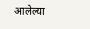आलेल्या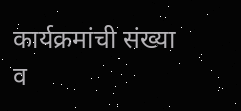कार्यक्रमांची संख्या व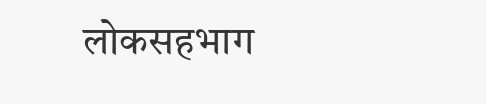लोकसहभाग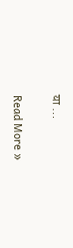या …

Read More »